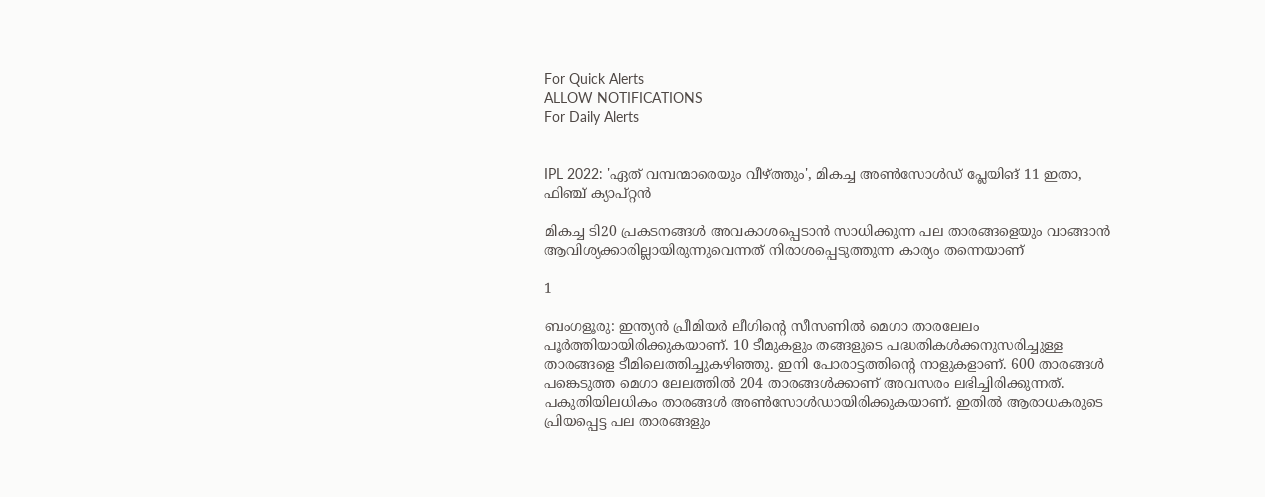For Quick Alerts
ALLOW NOTIFICATIONS
For Daily Alerts


IPL 2022: 'ഏത് വമ്പന്മാരെയും വീഴ്ത്തും', മികച്ച അണ്‍സോള്‍ഡ് പ്ലേയിങ് 11 ഇതാ, ഫിഞ്ച് ക്യാപ്റ്റന്‍

മികച്ച ടി20 പ്രകടനങ്ങള്‍ അവകാശപ്പെടാന്‍ സാധിക്കുന്ന പല താരങ്ങളെയും വാങ്ങാന്‍ ആവിശ്യക്കാരില്ലായിരുന്നുവെന്നത് നിരാശപ്പെടുത്തുന്ന കാര്യം തന്നെയാണ്

1

ബംഗളൂരു: ഇന്ത്യന്‍ പ്രീമിയര്‍ ലീഗിന്റെ സീസണില്‍ മെഗാ താരലേലം പൂര്‍ത്തിയായിരിക്കുകയാണ്. 10 ടീമുകളും തങ്ങളുടെ പദ്ധതികള്‍ക്കനുസരിച്ചുള്ള താരങ്ങളെ ടീമിലെത്തിച്ചുകഴിഞ്ഞു. ഇനി പോരാട്ടത്തിന്റെ നാളുകളാണ്. 600 താരങ്ങള്‍ പങ്കെടുത്ത മെഗാ ലേലത്തില്‍ 204 താരങ്ങള്‍ക്കാണ് അവസരം ലഭിച്ചിരിക്കുന്നത്. പകുതിയിലധികം താരങ്ങള്‍ അണ്‍സോള്‍ഡായിരിക്കുകയാണ്. ഇതില്‍ ആരാധകരുടെ പ്രിയപ്പെട്ട പല താരങ്ങളും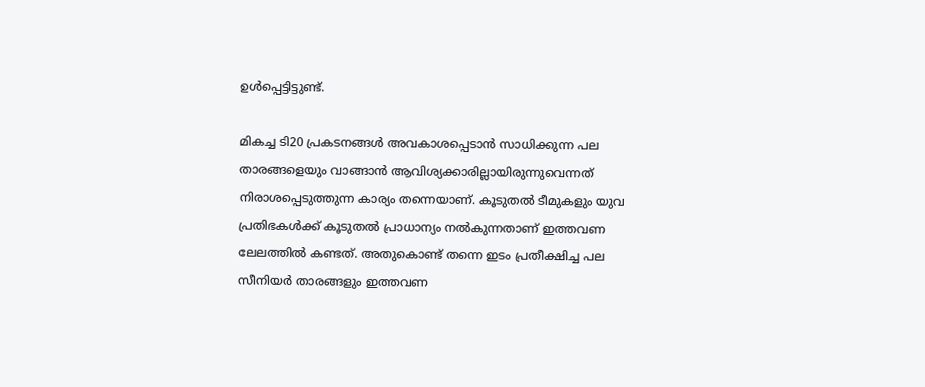ഉള്‍പ്പെട്ടിട്ടുണ്ട്.

മികച്ച ടി20 പ്രകടനങ്ങള്‍ അവകാശപ്പെടാന്‍ സാധിക്കുന്ന പല താരങ്ങളെയും വാങ്ങാന്‍ ആവിശ്യക്കാരില്ലായിരുന്നുവെന്നത് നിരാശപ്പെടുത്തുന്ന കാര്യം തന്നെയാണ്. കൂടുതല്‍ ടീമുകളും യുവ പ്രതിഭകള്‍ക്ക് കൂടുതല്‍ പ്രാധാന്യം നല്‍കുന്നതാണ് ഇത്തവണ ലേലത്തില്‍ കണ്ടത്. അതുകൊണ്ട് തന്നെ ഇടം പ്രതീക്ഷിച്ച പല സീനിയര്‍ താരങ്ങളും ഇത്തവണ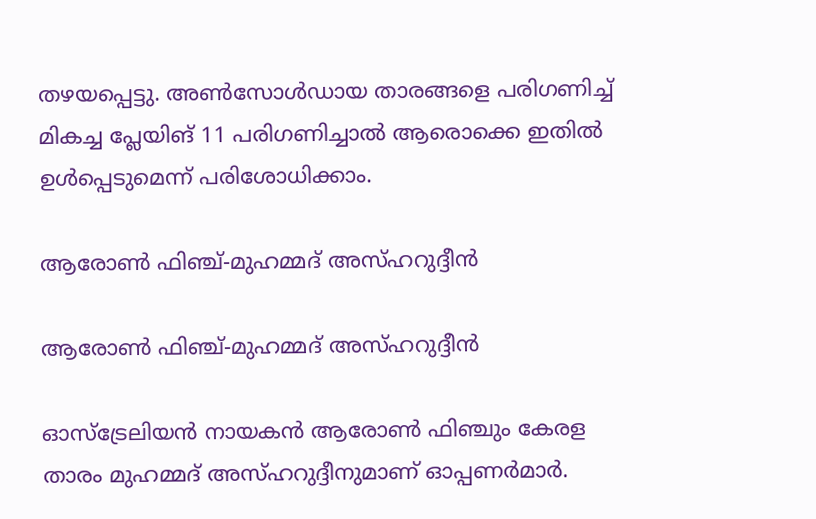തഴയപ്പെട്ടു. അണ്‍സോള്‍ഡായ താരങ്ങളെ പരിഗണിച്ച് മികച്ച പ്ലേയിങ് 11 പരിഗണിച്ചാല്‍ ആരൊക്കെ ഇതില്‍ ഉള്‍പ്പെടുമെന്ന് പരിശോധിക്കാം.

ആരോണ്‍ ഫിഞ്ച്-മുഹമ്മദ് അസ്ഹറുദ്ദീന്‍

ആരോണ്‍ ഫിഞ്ച്-മുഹമ്മദ് അസ്ഹറുദ്ദീന്‍

ഓസ്‌ട്രേലിയന്‍ നായകന്‍ ആരോണ്‍ ഫിഞ്ചും കേരള താരം മുഹമ്മദ് അസ്ഹറുദ്ദീനുമാണ് ഓപ്പണര്‍മാര്‍.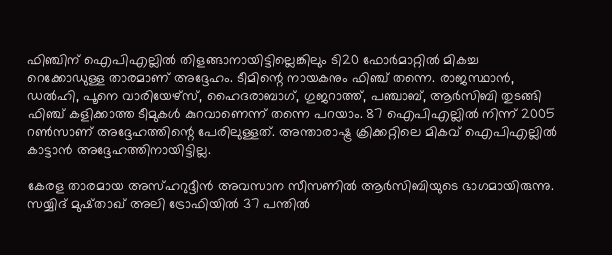ഫിഞ്ചിന് ഐപിഎല്ലില്‍ തിളങ്ങാനായിട്ടില്ലെങ്കിലും ടി20 ഫോര്‍മാറ്റില്‍ മികച്ച റെക്കോഡുള്ള താരമാണ് അദ്ദേഹം. ടീമിന്റെ നായകനും ഫിഞ്ച് തന്നെ. രാജസ്ഥാന്‍, ഡല്‍ഹി, പൂനെ വാരിയേഴ്‌സ്, ഹൈദരാബാഗ്, ഗുജറാത്ത്, പഞ്ചാബ്, ആര്‍സിബി തുടങ്ങി ഫിഞ്ച് കളിക്കാത്ത ടീമുകള്‍ കുറവാണെന്ന് തന്നെ പറയാം. 87 ഐപിഎല്ലില്‍ നിന്ന് 2005 റണ്‍സാണ് അദ്ദേഹത്തിന്റെ പേരിലുള്ളത്. അന്താരാഷ്ട്ര ക്രിക്കറ്റിലെ മികവ് ഐപിഎല്ലില്‍ കാട്ടാന്‍ അദ്ദേഹത്തിനായിട്ടില്ല.

കേരള താരമായ അസ്ഹറുദ്ദീന്‍ അവസാന സീസണില്‍ ആര്‍സിബിയുടെ ഭാഗമായിരുന്നു. സയ്യിദ് മുഷ്താഖ് അലി ട്രോഫിയില്‍ 37 പന്തില്‍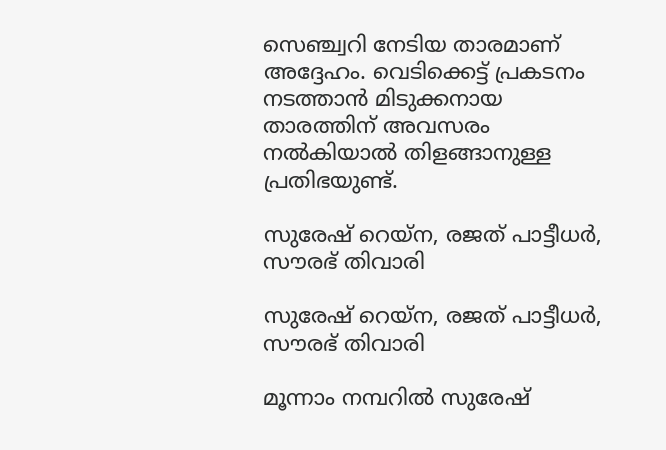സെഞ്ച്വറി നേടിയ താരമാണ് അദ്ദേഹം. വെടിക്കെട്ട് പ്രകടനം നടത്താന്‍ മിടുക്കനായ താരത്തിന് അവസരം നല്‍കിയാല്‍ തിളങ്ങാനുള്ള പ്രതിഭയുണ്ട്.

സുരേഷ് റെയ്‌ന, രജത് പാട്ടീധര്‍, സൗരഭ് തിവാരി

സുരേഷ് റെയ്‌ന, രജത് പാട്ടീധര്‍, സൗരഭ് തിവാരി

മൂന്നാം നമ്പറില്‍ സുരേഷ്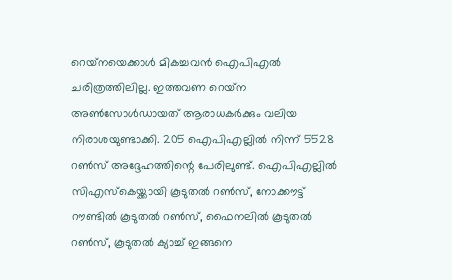റെയ്‌നയെക്കാള്‍ മികച്ചവന്‍ ഐപിഎല്‍ ചരിത്രത്തിലില്ല. ഇത്തവണ റെയ്‌ന അണ്‍സോള്‍ഡായത് ആരാധകര്‍ക്കും വലിയ നിരാശയുണ്ടാക്കി. 205 ഐപിഎല്ലില്‍ നിന്ന് 5528 റണ്‍സ് അദ്ദേഹത്തിന്റെ പേരിലുണ്ട്. ഐപിഎല്ലില്‍ സിഎസ്‌കെയ്ക്കായി കൂടുതല്‍ റണ്‍സ്, നോക്കൗട്ട് റൗണ്ടില്‍ കൂടുതല്‍ റണ്‍സ്, ഫൈനലില്‍ കൂടുതല്‍ റണ്‍സ്, കൂടുതല്‍ ക്യാച്ച് ഇങ്ങനെ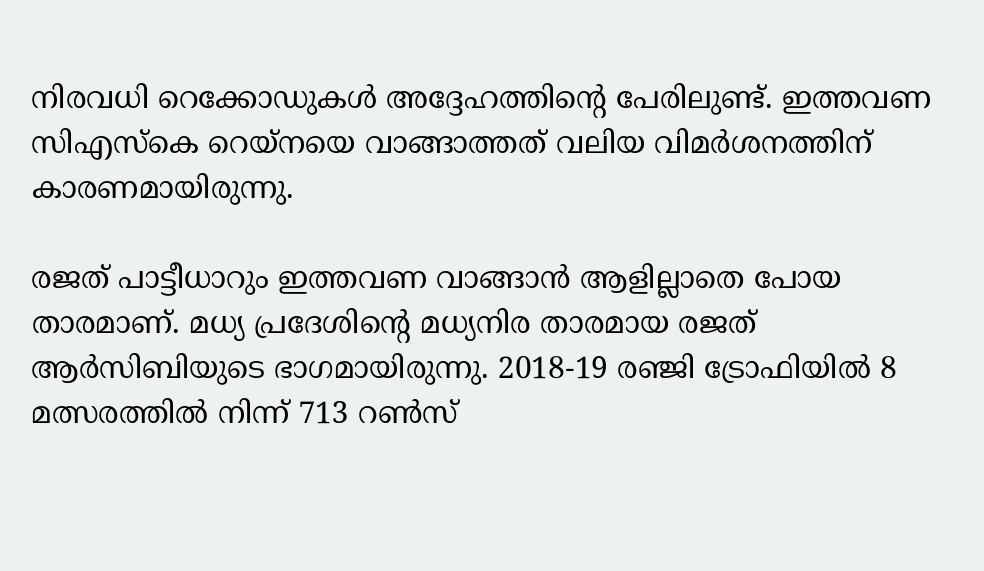നിരവധി റെക്കോഡുകള്‍ അദ്ദേഹത്തിന്റെ പേരിലുണ്ട്. ഇത്തവണ സിഎസ്‌കെ റെയ്‌നയെ വാങ്ങാത്തത് വലിയ വിമര്‍ശനത്തിന് കാരണമായിരുന്നു.

രജത് പാട്ടീധാറും ഇത്തവണ വാങ്ങാന്‍ ആളില്ലാതെ പോയ താരമാണ്. മധ്യ പ്രദേശിന്റെ മധ്യനിര താരമായ രജത് ആര്‍സിബിയുടെ ഭാഗമായിരുന്നു. 2018-19 രഞ്ജി ട്രോഫിയില്‍ 8 മത്സരത്തില്‍ നിന്ന് 713 റണ്‍സ്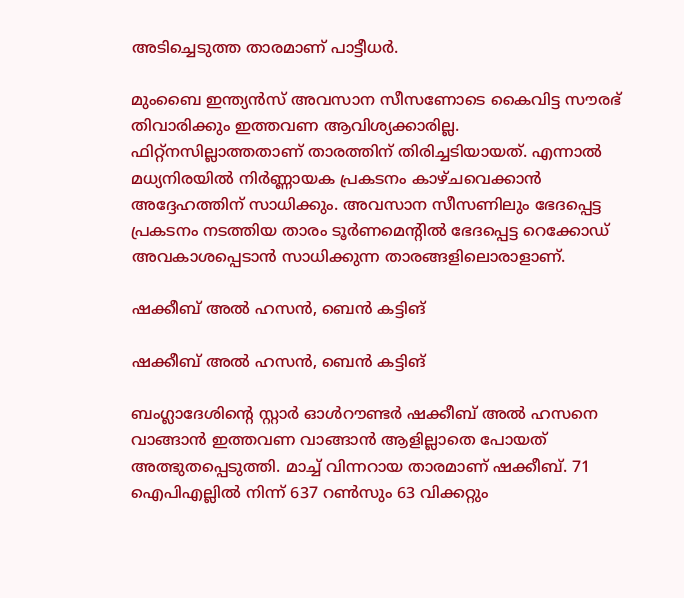അടിച്ചെടുത്ത താരമാണ് പാട്ടീധര്‍.

മുംബൈ ഇന്ത്യന്‍സ് അവസാന സീസണോടെ കൈവിട്ട സൗരഭ് തിവാരിക്കും ഇത്തവണ ആവിശ്യക്കാരില്ല. ഫിറ്റ്‌നസില്ലാത്തതാണ് താരത്തിന് തിരിച്ചടിയായത്. എന്നാല്‍ മധ്യനിരയില്‍ നിര്‍ണ്ണായക പ്രകടനം കാഴ്ചവെക്കാന്‍ അദ്ദേഹത്തിന് സാധിക്കും. അവസാന സീസണിലും ഭേദപ്പെട്ട പ്രകടനം നടത്തിയ താരം ടൂര്‍ണമെന്റില്‍ ഭേദപ്പെട്ട റെക്കോഡ് അവകാശപ്പെടാന്‍ സാധിക്കുന്ന താരങ്ങളിലൊരാളാണ്.

ഷക്കീബ് അല്‍ ഹസന്‍, ബെന്‍ കട്ടിങ്

ഷക്കീബ് അല്‍ ഹസന്‍, ബെന്‍ കട്ടിങ്

ബംഗ്ലാദേശിന്റെ സ്റ്റാര്‍ ഓള്‍റൗണ്ടര്‍ ഷക്കീബ് അല്‍ ഹസനെ വാങ്ങാന്‍ ഇത്തവണ വാങ്ങാന്‍ ആളില്ലാതെ പോയത് അത്ഭുതപ്പെടുത്തി. മാച്ച് വിന്നറായ താരമാണ് ഷക്കീബ്. 71 ഐപിഎല്ലില്‍ നിന്ന് 637 റണ്‍സും 63 വിക്കറ്റും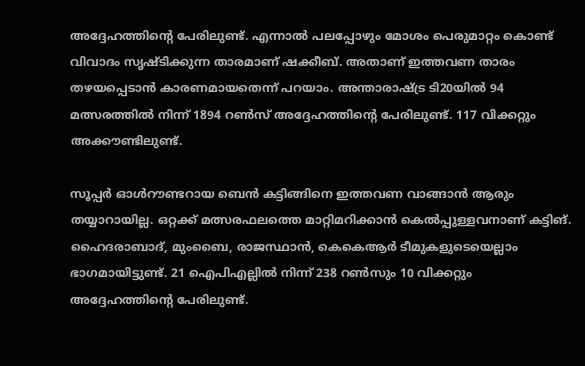അദ്ദേഹത്തിന്റെ പേരിലുണ്ട്. എന്നാല്‍ പലപ്പോഴും മോശം പെരുമാറ്റം കൊണ്ട് വിവാദം സൃഷ്ടിക്കുന്ന താരമാണ് ഷക്കീബ്. അതാണ് ഇത്തവണ താരം തഴയപ്പെടാന്‍ കാരണമായതെന്ന് പറയാം. അന്താരാഷ്ട്ര ടി20യില്‍ 94 മത്സരത്തില്‍ നിന്ന് 1894 റണ്‍സ് അദ്ദേഹത്തിന്റെ പേരിലുണ്ട്. 117 വിക്കറ്റും അക്കൗണ്ടിലുണ്ട്.

സൂപ്പര്‍ ഓള്‍റൗണ്ടറായ ബെന്‍ കട്ടിങ്ങിനെ ഇത്തവണ വാങ്ങാന്‍ ആരും തയ്യാറായില്ല. ഒറ്റക്ക് മത്സരഫലത്തെ മാറ്റിമറിക്കാന്‍ കെല്‍പ്പുള്ളവനാണ് കട്ടിങ്. ഹൈദരാബാദ്, മുംബൈ, രാജസ്ഥാന്‍, കെകെആര്‍ ടീമുകളുടെയെല്ലാം ഭാഗമായിട്ടുണ്ട്. 21 ഐപിഎല്ലില്‍ നിന്ന് 238 റണ്‍സും 10 വിക്കറ്റും അദ്ദേഹത്തിന്റെ പേരിലുണ്ട്.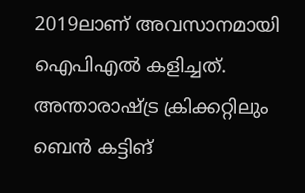2019ലാണ് അവസാനമായി ഐപിഎല്‍ കളിച്ചത്. അന്താരാഷ്ട്ര ക്രിക്കറ്റിലും ബെന്‍ കട്ടിങ്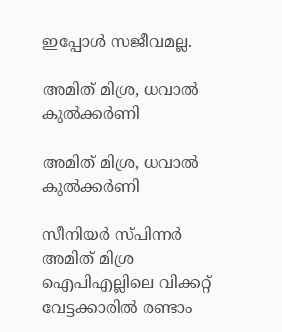ഇപ്പോള്‍ സജീവമല്ല.

അമിത് മിശ്ര, ധവാല്‍ കുല്‍ക്കര്‍ണി

അമിത് മിശ്ര, ധവാല്‍ കുല്‍ക്കര്‍ണി

സീനിയര്‍ സ്പിന്നര്‍ അമിത് മിശ്ര ഐപിഎല്ലിലെ വിക്കറ്റ് വേട്ടക്കാരില്‍ രണ്ടാം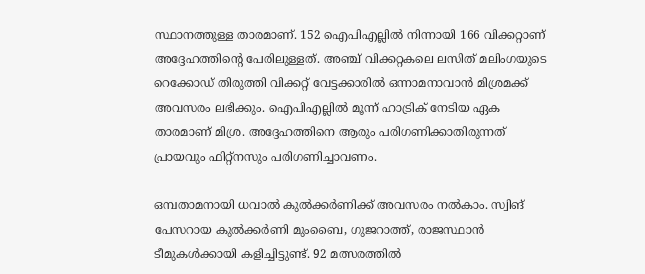സ്ഥാനത്തുള്ള താരമാണ്. 152 ഐപിഎല്ലില്‍ നിന്നായി 166 വിക്കറ്റാണ് അദ്ദേഹത്തിന്റെ പേരിലുള്ളത്. അഞ്ച് വിക്കറ്റകലെ ലസിത് മലിംഗയുടെ റെക്കോഡ് തിരുത്തി വിക്കറ്റ് വേട്ടക്കാരില്‍ ഒന്നാമനാവാന്‍ മിശ്രമക്ക് അവസരം ലഭിക്കും. ഐപിഎല്ലില്‍ മൂന്ന് ഹാട്രിക് നേടിയ ഏക താരമാണ് മിശ്ര. അദ്ദേഹത്തിനെ ആരും പരിഗണിക്കാതിരുന്നത് പ്രായവും ഫിറ്റ്‌നസും പരിഗണിച്ചാവണം.

ഒമ്പതാമനായി ധവാല്‍ കുല്‍ക്കര്‍ണിക്ക് അവസരം നല്‍കാം. സ്വിങ് പേസറായ കുല്‍ക്കര്‍ണി മുംബൈ, ഗുജറാത്ത്, രാജസ്ഥാന്‍ ടീമുകള്‍ക്കായി കളിച്ചിട്ടുണ്ട്. 92 മത്സരത്തില്‍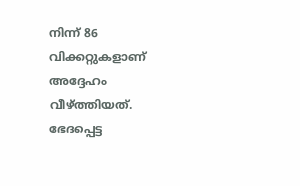നിന്ന് 86 വിക്കറ്റുകളാണ് അദ്ദേഹം വീഴ്ത്തിയത്. ഭേദപ്പെട്ട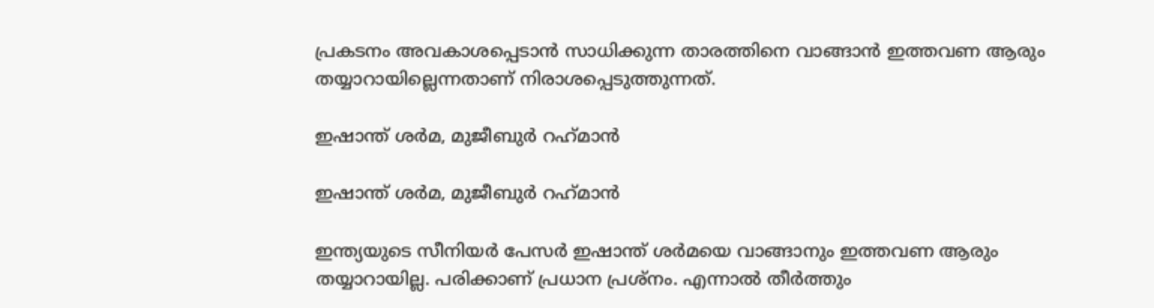പ്രകടനം അവകാശപ്പെടാന്‍ സാധിക്കുന്ന താരത്തിനെ വാങ്ങാന്‍ ഇത്തവണ ആരും തയ്യാറായില്ലെന്നതാണ് നിരാശപ്പെടുത്തുന്നത്.

ഇഷാന്ത് ശര്‍മ, മുജീബുര്‍ റഹ്‌മാന്‍

ഇഷാന്ത് ശര്‍മ, മുജീബുര്‍ റഹ്‌മാന്‍

ഇന്ത്യയുടെ സീനിയര്‍ പേസര്‍ ഇഷാന്ത് ശര്‍മയെ വാങ്ങാനും ഇത്തവണ ആരും തയ്യാറായില്ല. പരിക്കാണ് പ്രധാന പ്രശ്‌നം. എന്നാല്‍ തീര്‍ത്തും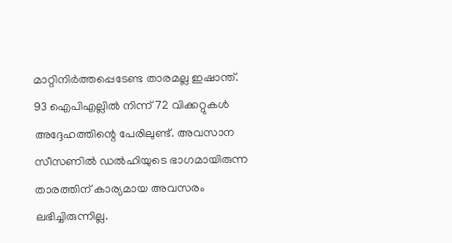മാറ്റിനിര്‍ത്തപ്പെടേണ്ട താരമല്ല ഇഷാന്ത്. 93 ഐപിഎല്ലില്‍ നിന്ന് 72 വിക്കറ്റുകള്‍ അദ്ദേഹത്തിന്റെ പേരിലുണ്ട്. അവസാന സീസണില്‍ ഡല്‍ഹിയുടെ ഭാഗമായിരുന്ന താരത്തിന് കാര്യമായ അവസരം ലഭിച്ചിരുന്നില്ല.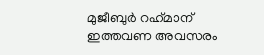മുജീബുര്‍ റഹ്‌മാന് ഇത്തവണ അവസരം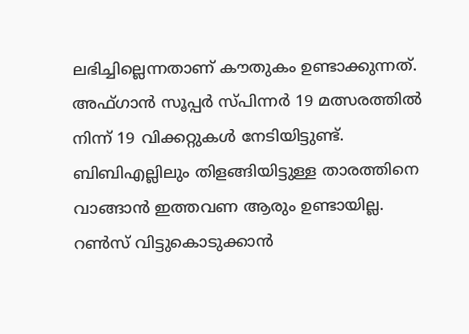ലഭിച്ചില്ലെന്നതാണ് കൗതുകം ഉണ്ടാക്കുന്നത്. അഫ്ഗാന്‍ സൂപ്പര്‍ സ്പിന്നര്‍ 19 മത്സരത്തില്‍ നിന്ന് 19 വിക്കറ്റുകള്‍ നേടിയിട്ടുണ്ട്. ബിബിഎല്ലിലും തിളങ്ങിയിട്ടുള്ള താരത്തിനെ വാങ്ങാന്‍ ഇത്തവണ ആരും ഉണ്ടായില്ല. റണ്‍സ് വിട്ടുകൊടുക്കാന്‍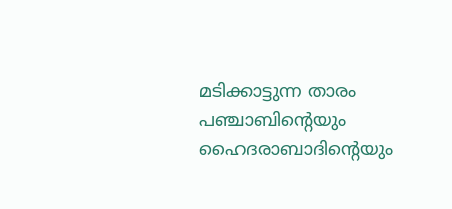മടിക്കാട്ടുന്ന താരം പഞ്ചാബിന്റെയും ഹൈദരാബാദിന്റെയും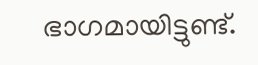ഭാഗമായിട്ടുണ്ട്.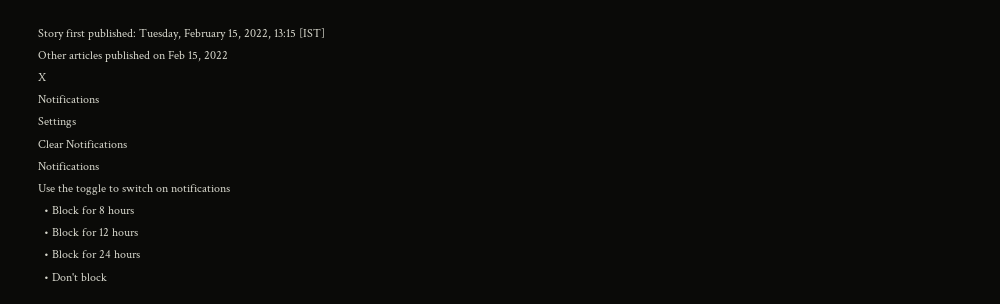Story first published: Tuesday, February 15, 2022, 13:15 [IST]
Other articles published on Feb 15, 2022
X
Notifications
Settings
Clear Notifications
Notifications
Use the toggle to switch on notifications
  • Block for 8 hours
  • Block for 12 hours
  • Block for 24 hours
  • Don't block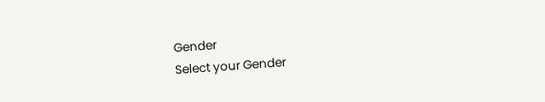Gender
Select your Gender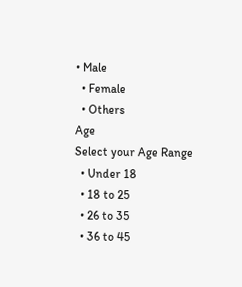• Male
  • Female
  • Others
Age
Select your Age Range
  • Under 18
  • 18 to 25
  • 26 to 35
  • 36 to 45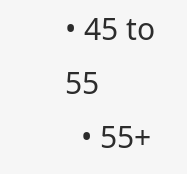• 45 to 55
  • 55+